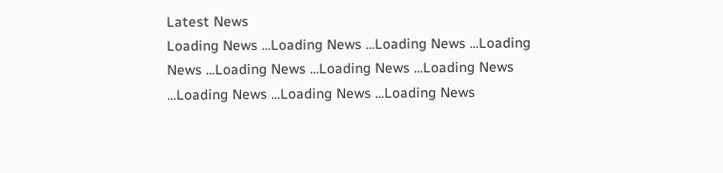Latest News
Loading News ...Loading News ...Loading News ...Loading News ...Loading News ...Loading News ...Loading News ...Loading News ...Loading News ...Loading News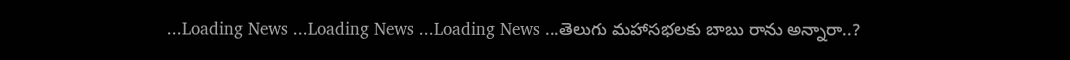...Loading News ...Loading News ...Loading News ...తెలుగు మహాసభలకు బాబు రాను అన్నారా..?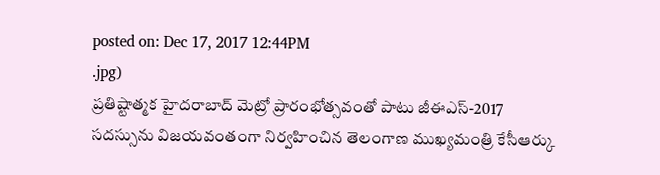posted on: Dec 17, 2017 12:44PM
.jpg)
ప్రతిష్టాత్మక హైదరాబాద్ మెట్రో ప్రారంభోత్సవంతో పాటు జీఈఎస్-2017 సదస్సును విజయవంతంగా నిర్వహించిన తెలంగాణ ముఖ్యమంత్రి కేసీఆర్కు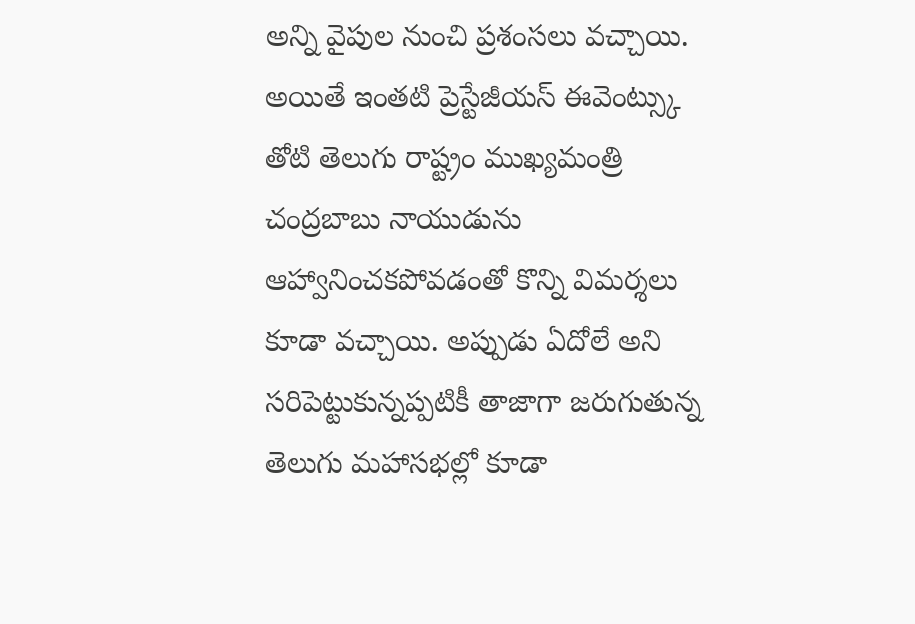అన్ని వైపుల నుంచి ప్రశంసలు వచ్చాయి. అయితే ఇంతటి ప్రెస్టేజీయస్ ఈవెంట్స్కు తోటి తెలుగు రాష్ట్రం ముఖ్యమంత్రి చంద్రబాబు నాయుడును ఆహ్వానించకపోవడంతో కొన్ని విమర్శలు కూడా వచ్చాయి. అప్పుడు ఏదోలే అని సరిపెట్టుకున్నప్పటికీ తాజాగా జరుగుతున్న తెలుగు మహాసభల్లో కూడా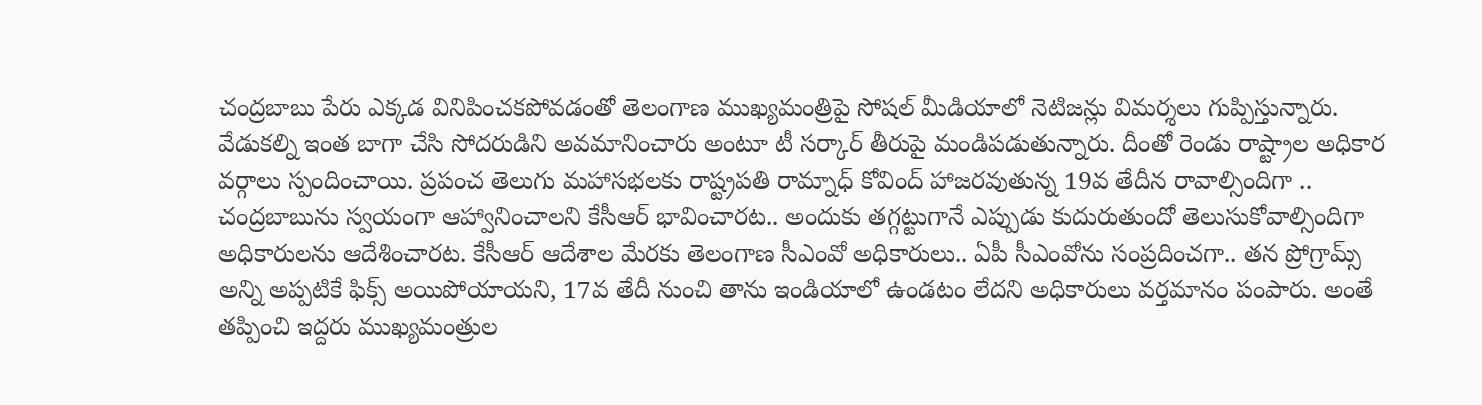చంద్రబాబు పేరు ఎక్కడ వినిపించకపోవడంతో తెలంగాణ ముఖ్యమంత్రిపై సోషల్ మీడియాలో నెటిజన్లు విమర్శలు గుప్పిస్తున్నారు.
వేడుకల్ని ఇంత బాగా చేసి సోదరుడిని అవమానించారు అంటూ టీ సర్కార్ తీరుపై మండిపడుతున్నారు. దీంతో రెండు రాష్ట్రాల అధికార వర్గాలు స్పందించాయి. ప్రపంచ తెలుగు మహాసభలకు రాష్ట్రపతి రామ్నాధ్ కోవింద్ హాజరవుతున్న 19వ తేదీన రావాల్సిందిగా .. చంద్రబాబును స్వయంగా ఆహ్వానించాలని కేసీఆర్ భావించారట.. అందుకు తగ్గట్టుగానే ఎప్పుడు కుదురుతుందో తెలుసుకోవాల్సిందిగా అధికారులను ఆదేశించారట. కేసీఆర్ ఆదేశాల మేరకు తెలంగాణ సీఎంవో అధికారులు.. ఏపీ సీఎంవోను సంప్రదించగా.. తన ప్రోగ్రామ్స్ అన్ని అప్పటికే ఫిక్స్ అయిపోయాయని, 17వ తేదీ నుంచి తాను ఇండియాలో ఉండటం లేదని అధికారులు వర్తమానం పంపారు. అంతే తప్పించి ఇద్దరు ముఖ్యమంత్రుల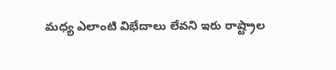మధ్య ఎలాంటి విభేదాలు లేవని ఇరు రాష్ట్రాల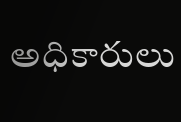అధికారులు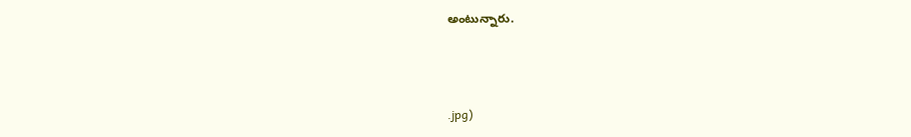అంటున్నారు.



.jpg)